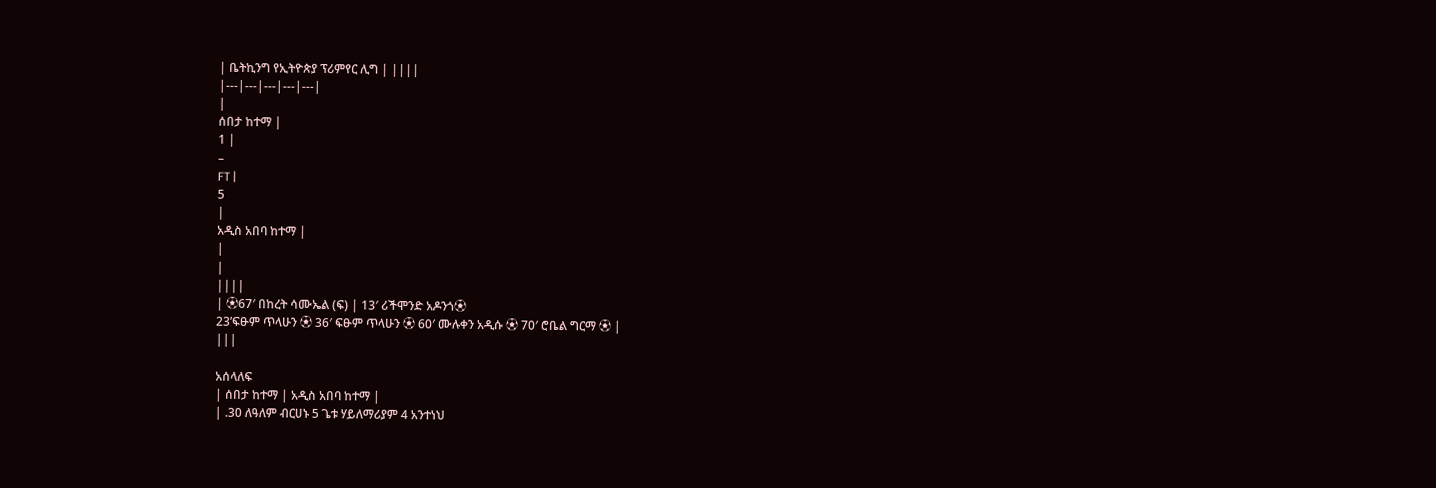| ቤትኪንግ የኢትዮጵያ ፕሪምየር ሊግ | ||||
|---|---|---|---|---|
|
ሰበታ ከተማ |
1 |
–
FT |
5
|
አዲስ አበባ ከተማ |
|
|
||||
| ⚽67′ በከረት ሳሙኤል (ፍ) | 13′ ሪችሞንድ አዶንጎ⚽
23’ፍፁም ጥላሁን ⚽ 36′ ፍፁም ጥላሁን ⚽ 60′ ሙሉቀን አዲሱ ⚽ 70′ ሮቤል ግርማ ⚽ |
|||

አሰላለፍ
| ሰበታ ከተማ | አዲስ አበባ ከተማ |
| .30 ለዓለም ብርሀኑ 5 ጌቱ ሃይለማሪያም 4 አንተነህ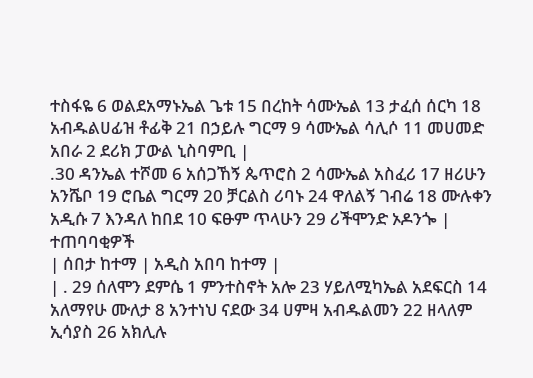ተስፋዬ 6 ወልደአማኑኤል ጌቱ 15 በረከት ሳሙኤል 13 ታፈሰ ሰርካ 18 አብዱልሀፊዝ ቶፊቅ 21 በኃይሉ ግርማ 9 ሳሙኤል ሳሊሶ 11 መሀመድ አበራ 2 ደሪክ ፓውል ኒስባምቢ |
.30 ዳንኤል ተሾመ 6 አሰጋኸኝ ጴጥሮስ 2 ሳሙኤል አስፈሪ 17 ዘሪሁን አንሼቦ 19 ሮቤል ግርማ 20 ቻርልስ ሪባኑ 24 ዋለልኝ ገብሬ 18 ሙሉቀን አዲሱ 7 እንዳለ ከበደ 10 ፍፁም ጥላሁን 29 ሪችሞንድ ኦዶንጐ |
ተጠባባቂዎች
| ሰበታ ከተማ | አዲስ አበባ ከተማ |
| . 29 ሰለሞን ደምሴ 1 ምንተስኖት አሎ 23 ሃይለሚካኤል አደፍርስ 14 አለማየሁ ሙለታ 8 አንተነህ ናደው 34 ሀምዛ አብዱልመን 22 ዘላለም ኢሳያስ 26 አክሊሉ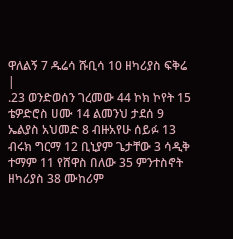ዋለልኝ 7 ዱሬሳ ሹቢሳ 10 ዘካሪያስ ፍቅሬ |
.23 ወንድወሰን ገረመው 44 ኮክ ኮየት 15 ቴዎድሮስ ሀሙ 14 ልመንህ ታደሰ 9 ኤልያስ አህመድ 8 ብዙአየሁ ሰይፉ 13 ብሩክ ግርማ 12 ቢኒያም ጌታቸው 3 ሳዲቅ ተማም 11 የሸዋስ በለው 35 ምንተስኖት ዘካሪያስ 38 ሙከሪም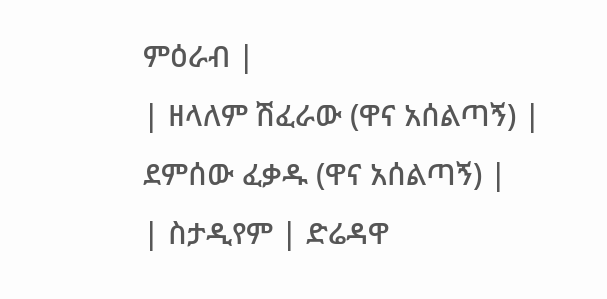ምዕራብ |
| ዘላለም ሽፈራው (ዋና አሰልጣኝ) |
ደምሰው ፈቃዱ (ዋና አሰልጣኝ) |
| ስታዲየም | ድሬዳዋ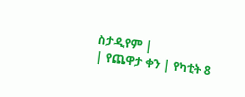ስታዲየም |
| የጨዋታ ቀን | የካቲት 8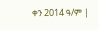ቀን 2014 ዓ/ም |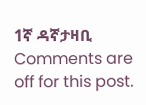1ኛ ዳኛታዛቢ
Comments are off for this post.